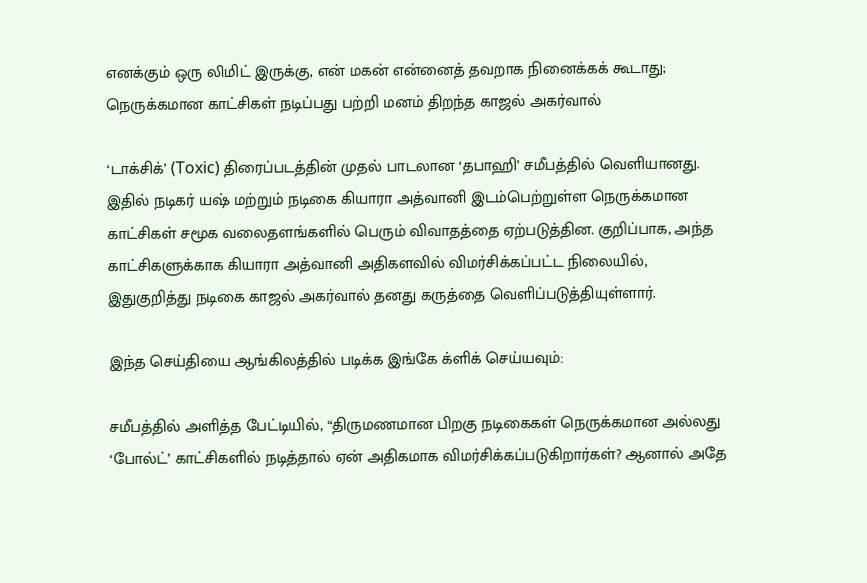எனக்கும் ஒரு லிமிட் இருக்கு, என் மகன் என்னைத் தவறாக நினைக்கக் கூடாது; நெருக்கமான காட்சிகள் நடிப்பது பற்றி மனம் திறந்த காஜல் அகர்வால்

‘டாக்சிக்’ (Toxic) திரைப்படத்தின் முதல் பாடலான ‘தபாஹி’ சமீபத்தில் வெளியானது. இதில் நடிகர் யஷ் மற்றும் நடிகை கியாரா அத்வானி இடம்பெற்றுள்ள நெருக்கமான காட்சிகள் சமூக வலைதளங்களில் பெரும் விவாதத்தை ஏற்படுத்தின. குறிப்பாக, அந்த காட்சிகளுக்காக கியாரா அத்வானி அதிகளவில் விமர்சிக்கப்பட்ட நிலையில், இதுகுறித்து நடிகை காஜல் அகர்வால் தனது கருத்தை வெளிப்படுத்தியுள்ளார்.

இந்த செய்தியை ஆங்கிலத்தில் படிக்க இங்கே க்ளிக் செய்யவும்:

சமீபத்தில் அளித்த பேட்டியில், “திருமணமான பிறகு நடிகைகள் நெருக்கமான அல்லது ‘போல்ட்’ காட்சிகளில் நடித்தால் ஏன் அதிகமாக விமர்சிக்கப்படுகிறார்கள்? ஆனால் அதே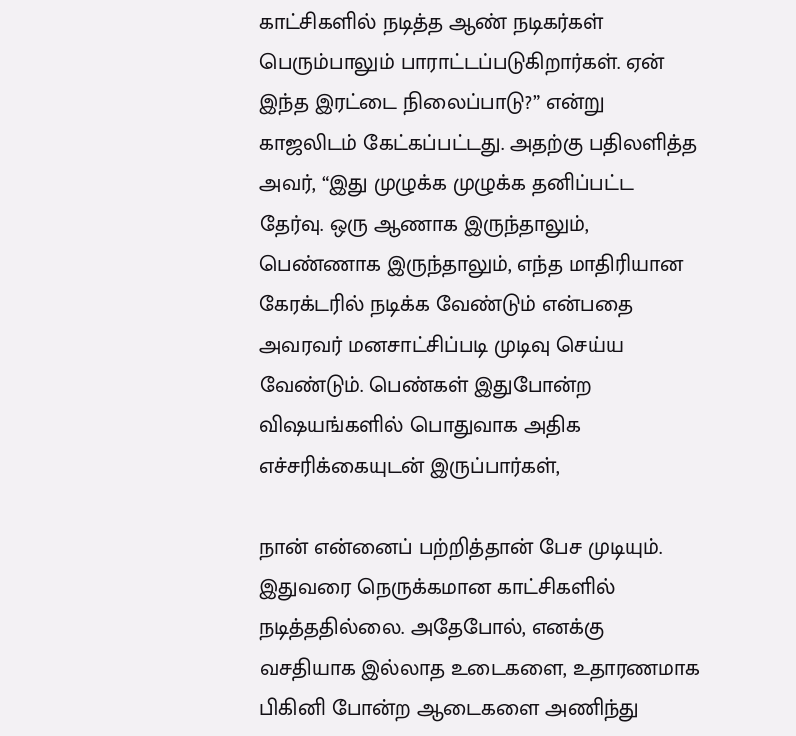காட்சிகளில் நடித்த ஆண் நடிகர்கள் பெரும்பாலும் பாராட்டப்படுகிறார்கள். ஏன் இந்த இரட்டை நிலைப்பாடு?” என்று காஜலிடம் கேட்கப்பட்டது. அதற்கு பதிலளித்த அவர், “இது முழுக்க முழுக்க தனிப்பட்ட தேர்வு. ஒரு ஆணாக இருந்தாலும், பெண்ணாக இருந்தாலும், எந்த மாதிரியான கேரக்டரில் நடிக்க வேண்டும் என்பதை அவரவர் மனசாட்சிப்படி முடிவு செய்ய வேண்டும். பெண்கள் இதுபோன்ற விஷயங்களில் பொதுவாக அதிக எச்சரிக்கையுடன் இருப்பார்கள்,

நான் என்னைப் பற்றித்தான் பேச முடியும். இதுவரை நெருக்கமான காட்சிகளில் நடித்ததில்லை. அதேபோல், எனக்கு வசதியாக இல்லாத உடைகளை, உதாரணமாக பிகினி போன்ற ஆடைகளை அணிந்து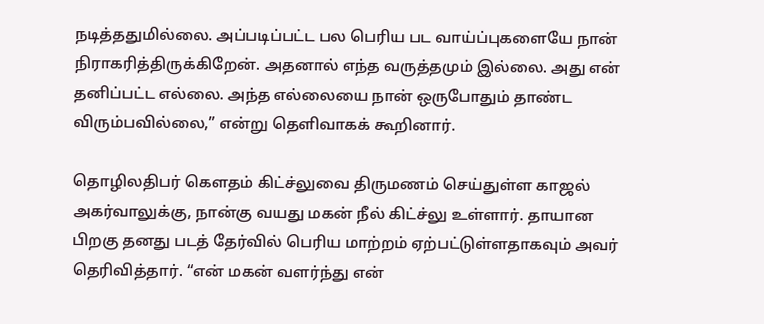நடித்ததுமில்லை. அப்படிப்பட்ட பல பெரிய பட வாய்ப்புகளையே நான் நிராகரித்திருக்கிறேன். அதனால் எந்த வருத்தமும் இல்லை. அது என் தனிப்பட்ட எல்லை. அந்த எல்லையை நான் ஒருபோதும் தாண்ட விரும்பவில்லை,” என்று தெளிவாகக் கூறினார்.

தொழிலதிபர் கௌதம் கிட்ச்லுவை திருமணம் செய்துள்ள காஜல் அகர்வாலுக்கு, நான்கு வயது மகன் நீல் கிட்ச்லு உள்ளார். தாயான பிறகு தனது படத் தேர்வில் பெரிய மாற்றம் ஏற்பட்டுள்ளதாகவும் அவர் தெரிவித்தார். “என் மகன் வளர்ந்து என்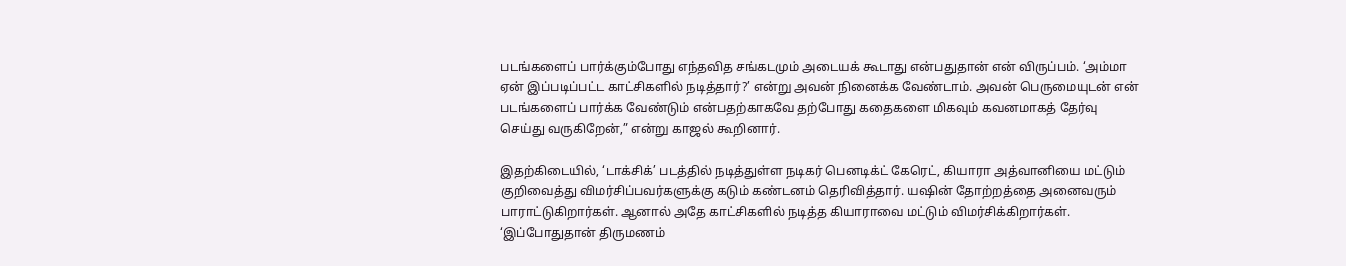படங்களைப் பார்க்கும்போது எந்தவித சங்கடமும் அடையக் கூடாது என்பதுதான் என் விருப்பம். ‘அம்மா ஏன் இப்படிப்பட்ட காட்சிகளில் நடித்தார்?’ என்று அவன் நினைக்க வேண்டாம். அவன் பெருமையுடன் என் படங்களைப் பார்க்க வேண்டும் என்பதற்காகவே தற்போது கதைகளை மிகவும் கவனமாகத் தேர்வு செய்து வருகிறேன்,” என்று காஜல் கூறினார்.

இதற்கிடையில், ‘டாக்சிக்’ படத்தில் நடித்துள்ள நடிகர் பெனடிக்ட் கேரெட், கியாரா அத்வானியை மட்டும் குறிவைத்து விமர்சிப்பவர்களுக்கு கடும் கண்டனம் தெரிவித்தார். யஷின் தோற்றத்தை அனைவரும் பாராட்டுகிறார்கள். ஆனால் அதே காட்சிகளில் நடித்த கியாராவை மட்டும் விமர்சிக்கிறார்கள். ‘இப்போதுதான் திருமணம்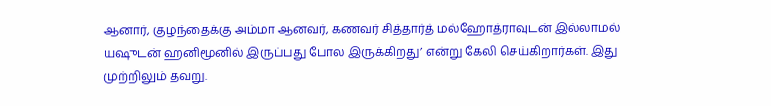ஆனார், குழந்தைக்கு அம்மா ஆனவர், கணவர் சித்தார்த் மல்ஹோத்ராவுடன் இல்லாமல் யஷுடன் ஹனிமூனில் இருப்பது போல இருக்கிறது’ என்று கேலி செய்கிறார்கள். இது முற்றிலும் தவறு.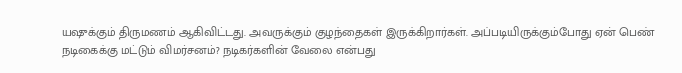யஷுக்கும் திருமணம் ஆகிவிட்டது. அவருக்கும் குழந்தைகள் இருக்கிறார்கள். அப்படியிருக்கும்போது ஏன் பெண் நடிகைக்கு மட்டும் விமர்சனம்? நடிகர்களின் வேலை என்பது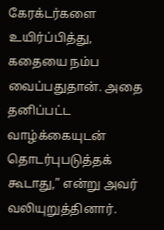கேரக்டர்களை உயிர்ப்பித்து, கதையை நம்ப வைப்பதுதான். அதை தனிப்பட்ட வாழ்க்கையுடன் தொடர்புபடுத்தக் கூடாது,” என்று அவர் வலியுறுத்தினார்.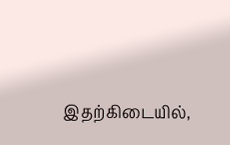இதற்கிடையில்,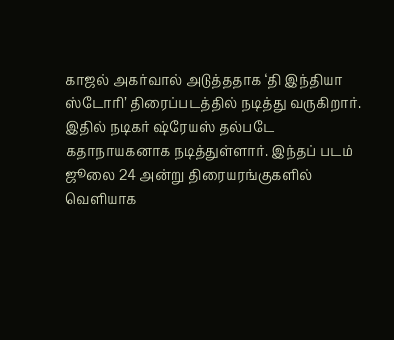காஜல் அகர்வால் அடுத்ததாக ‘தி இந்தியா ஸ்டோரி’ திரைப்படத்தில் நடித்து வருகிறார். இதில் நடிகர் ஷ்ரேயஸ் தல்படே கதாநாயகனாக நடித்துள்ளார். இந்தப் படம் ஜூலை 24 அன்று திரையரங்குகளில் வெளியாக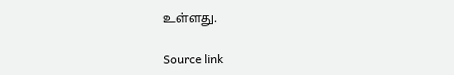உள்ளது.

Source link